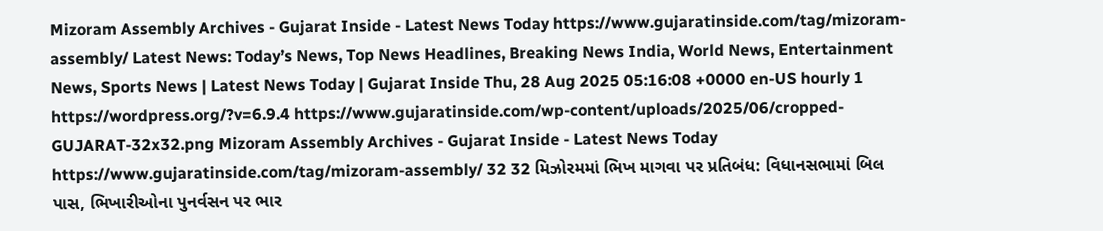Mizoram Assembly Archives - Gujarat Inside - Latest News Today https://www.gujaratinside.com/tag/mizoram-assembly/ Latest News: Today’s News, Top News Headlines, Breaking News India, World News, Entertainment News, Sports News | Latest News Today | Gujarat Inside Thu, 28 Aug 2025 05:16:08 +0000 en-US hourly 1 https://wordpress.org/?v=6.9.4 https://www.gujaratinside.com/wp-content/uploads/2025/06/cropped-GUJARAT-32x32.png Mizoram Assembly Archives - Gujarat Inside - Latest News Today https://www.gujaratinside.com/tag/mizoram-assembly/ 32 32 મિઝોરમમાં ભિખ માગવા પર પ્રતિબંધ: વિધાનસભામાં બિલ પાસ, ભિખારીઓના પુનર્વસન પર ભાર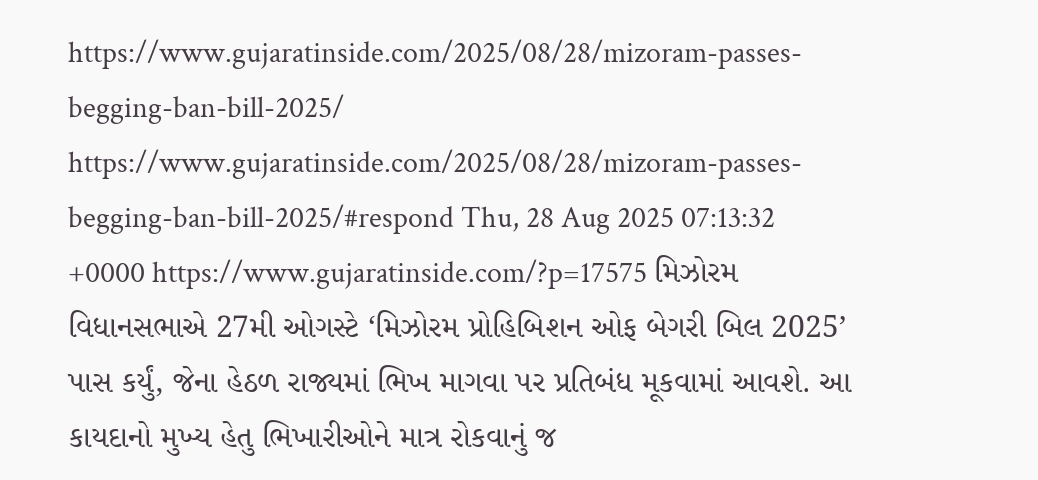https://www.gujaratinside.com/2025/08/28/mizoram-passes-begging-ban-bill-2025/ https://www.gujaratinside.com/2025/08/28/mizoram-passes-begging-ban-bill-2025/#respond Thu, 28 Aug 2025 07:13:32 +0000 https://www.gujaratinside.com/?p=17575 મિઝોરમ વિધાનસભાએ 27મી ઓગસ્ટે ‘મિઝોરમ પ્રોહિબિશન ઓફ બેગરી બિલ 2025’ પાસ કર્યું, જેના હેઠળ રાજ્યમાં ભિખ માગવા પર પ્રતિબંધ મૂકવામાં આવશે. આ કાયદાનો મુખ્ય હેતુ ભિખારીઓને માત્ર રોકવાનું જ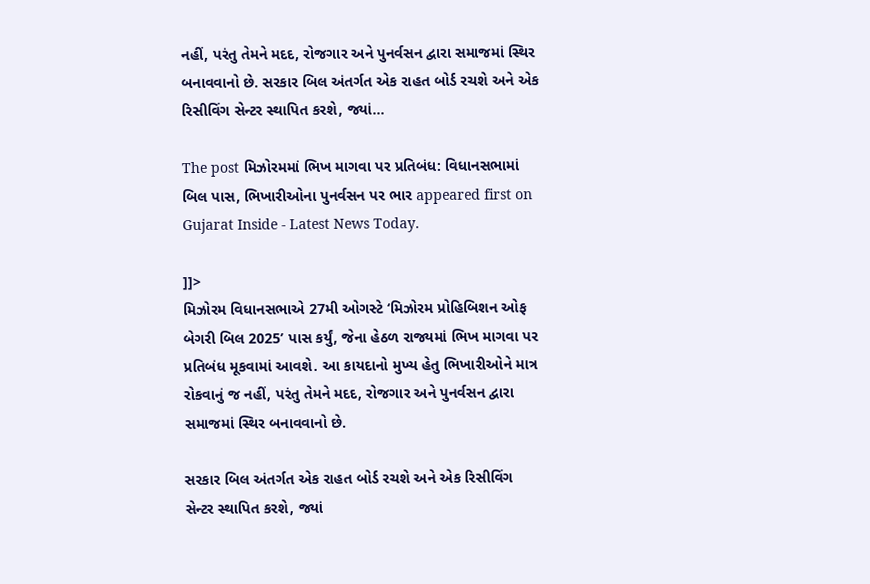નહીં, પરંતુ તેમને મદદ, રોજગાર અને પુનર્વસન દ્વારા સમાજમાં સ્થિર બનાવવાનો છે. સરકાર બિલ અંતર્ગત એક રાહત બોર્ડ રચશે અને એક રિસીવિંગ સેન્ટર સ્થાપિત કરશે, જ્યાં...

The post મિઝોરમમાં ભિખ માગવા પર પ્રતિબંધ: વિધાનસભામાં બિલ પાસ, ભિખારીઓના પુનર્વસન પર ભાર appeared first on Gujarat Inside - Latest News Today.

]]>
મિઝોરમ વિધાનસભાએ 27મી ઓગસ્ટે ‘મિઝોરમ પ્રોહિબિશન ઓફ બેગરી બિલ 2025’ પાસ કર્યું, જેના હેઠળ રાજ્યમાં ભિખ માગવા પર પ્રતિબંધ મૂકવામાં આવશે. આ કાયદાનો મુખ્ય હેતુ ભિખારીઓને માત્ર રોકવાનું જ નહીં, પરંતુ તેમને મદદ, રોજગાર અને પુનર્વસન દ્વારા સમાજમાં સ્થિર બનાવવાનો છે.

સરકાર બિલ અંતર્ગત એક રાહત બોર્ડ રચશે અને એક રિસીવિંગ સેન્ટર સ્થાપિત કરશે, જ્યાં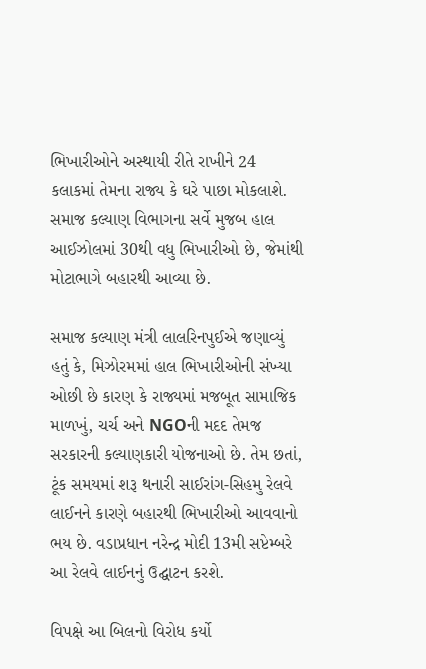ભિખારીઓને અસ્થાયી રીતે રાખીને 24 કલાકમાં તેમના રાજ્ય કે ઘરે પાછા મોકલાશે. સમાજ કલ્યાણ વિભાગના સર્વે મુજબ હાલ આઈઝોલમાં 30થી વધુ ભિખારીઓ છે, જેમાંથી મોટાભાગે બહારથી આવ્યા છે.

સમાજ કલ્યાણ મંત્રી લાલરિનપુઈએ જણાવ્યું હતું કે, મિઝોરમમાં હાલ ભિખારીઓની સંખ્યા ઓછી છે કારણ કે રાજ્યમાં મજબૂત સામાજિક માળખું, ચર્ચ અને NGOની મદદ તેમજ સરકારની કલ્યાણકારી યોજનાઓ છે. તેમ છતાં, ટૂંક સમયમાં શરૂ થનારી સાઈરાંગ-સિહમુ રેલવે લાઈનને કારણે બહારથી ભિખારીઓ આવવાનો ભય છે. વડાપ્રધાન નરેન્દ્ર મોદી 13મી સપ્ટેમ્બરે આ રેલવે લાઈનનું ઉદ્ઘાટન કરશે.

વિપક્ષે આ બિલનો વિરોધ કર્યો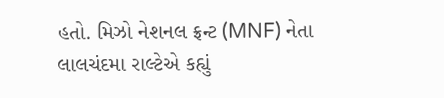હતો. મિઝો નેશનલ ફ્રન્ટ (MNF) નેતા લાલચંદમા રાલ્ટેએ કહ્યું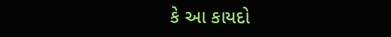કે આ કાયદો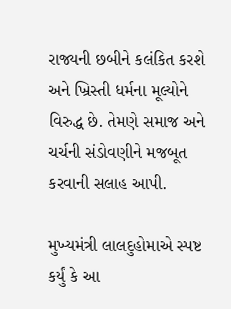રાજ્યની છબીને કલંકિત કરશે અને ખ્રિસ્તી ધર્મના મૂલ્યોને વિરુદ્ધ છે. તેમણે સમાજ અને ચર્ચની સંડોવણીને મજબૂત કરવાની સલાહ આપી.

મુખ્યમંત્રી લાલદુહોમાએ સ્પષ્ટ કર્યું કે આ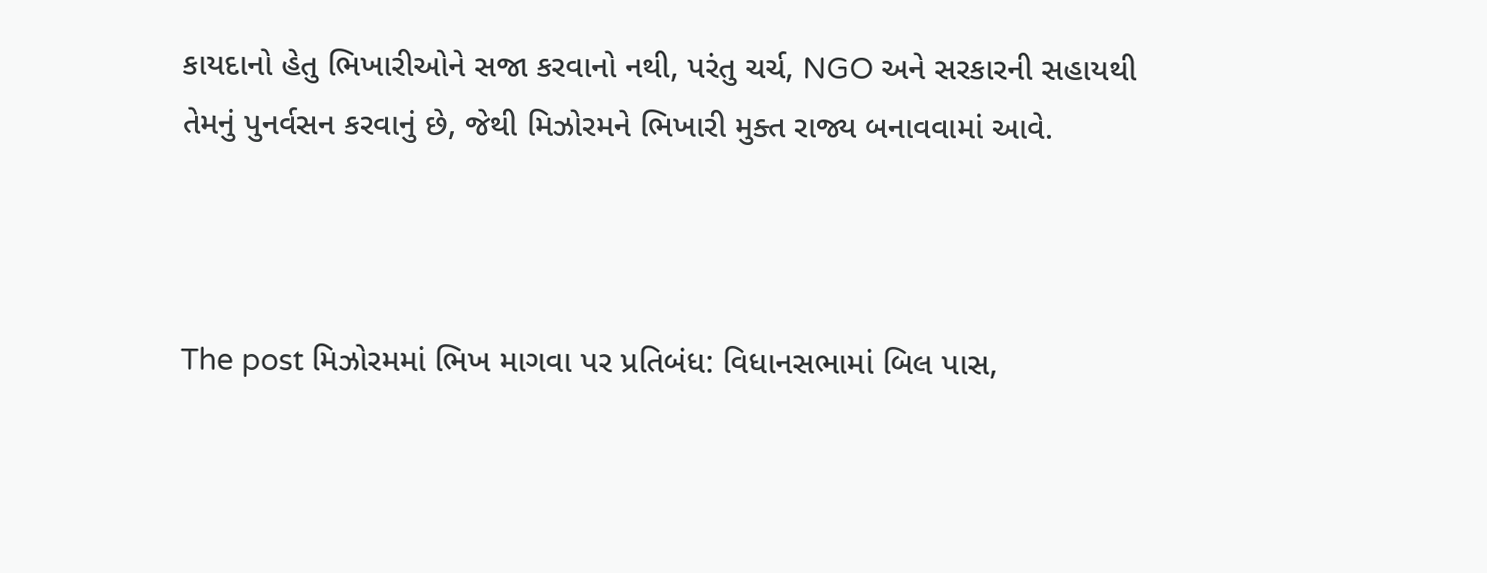કાયદાનો હેતુ ભિખારીઓને સજા કરવાનો નથી, પરંતુ ચર્ચ, NGO અને સરકારની સહાયથી તેમનું પુનર્વસન કરવાનું છે, જેથી મિઝોરમને ભિખારી મુક્ત રાજ્ય બનાવવામાં આવે.



The post મિઝોરમમાં ભિખ માગવા પર પ્રતિબંધ: વિધાનસભામાં બિલ પાસ,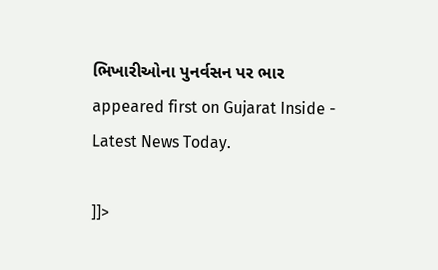ભિખારીઓના પુનર્વસન પર ભાર appeared first on Gujarat Inside - Latest News Today.

]]>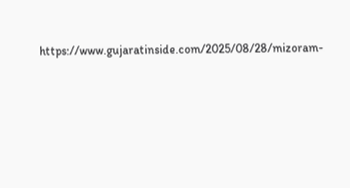https://www.gujaratinside.com/2025/08/28/mizoram-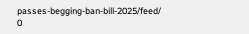passes-begging-ban-bill-2025/feed/ 0